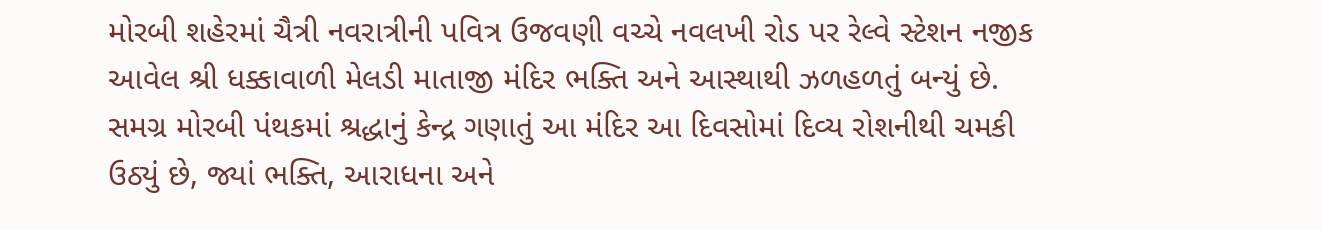મોરબી શહેરમાં ચૈત્રી નવરાત્રીની પવિત્ર ઉજવણી વચ્ચે નવલખી રોડ પર રેલ્વે સ્ટેશન નજીક આવેલ શ્રી ધક્કાવાળી મેલડી માતાજી મંદિર ભક્તિ અને આસ્થાથી ઝળહળતું બન્યું છે. સમગ્ર મોરબી પંથકમાં શ્રદ્ધાનું કેન્દ્ર ગણાતું આ મંદિર આ દિવસોમાં દિવ્ય રોશનીથી ચમકી ઉઠ્યું છે, જ્યાં ભક્તિ, આરાધના અને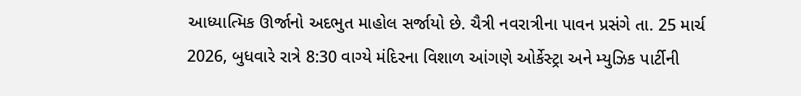આધ્યાત્મિક ઊર્જાનો અદભુત માહોલ સર્જાયો છે. ચૈત્રી નવરાત્રીના પાવન પ્રસંગે તા. 25 માર્ચ 2026, બુધવારે રાત્રે 8:30 વાગ્યે મંદિરના વિશાળ આંગણે ઓર્કેસ્ટ્રા અને મ્યુઝિક પાર્ટીની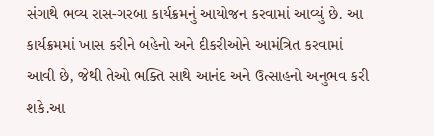સંગાથે ભવ્ય રાસ-ગરબા કાર્યક્રમનું આયોજન કરવામાં આવ્યું છે. આ કાર્યક્રમમાં ખાસ કરીને બહેનો અને દીકરીઓને આમંત્રિત કરવામાં આવી છે, જેથી તેઓ ભક્તિ સાથે આનંદ અને ઉત્સાહનો અનુભવ કરી શકે.આ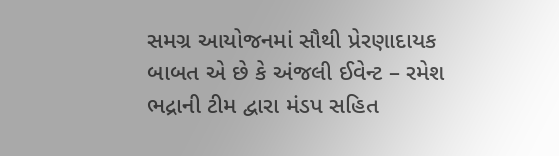સમગ્ર આયોજનમાં સૌથી પ્રેરણાદાયક બાબત એ છે કે અંજલી ઈવેન્ટ – રમેશ ભદ્રાની ટીમ દ્વારા મંડપ સહિત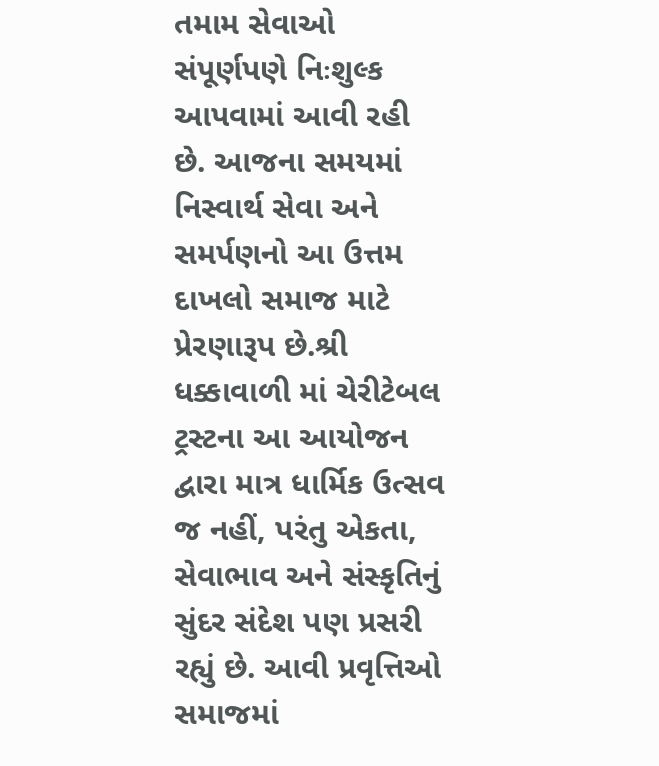તમામ સેવાઓ સંપૂર્ણપણે નિઃશુલ્ક આપવામાં આવી રહી છે. આજના સમયમાં નિસ્વાર્થ સેવા અને સમર્પણનો આ ઉત્તમ દાખલો સમાજ માટે પ્રેરણારૂપ છે.શ્રી ધક્કાવાળી માં ચેરીટેબલ ટ્રસ્ટના આ આયોજન દ્વારા માત્ર ધાર્મિક ઉત્સવ જ નહીં, પરંતુ એકતા, સેવાભાવ અને સંસ્કૃતિનું સુંદર સંદેશ પણ પ્રસરી રહ્યું છે. આવી પ્રવૃત્તિઓ સમાજમાં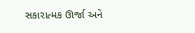સકારાત્મક ઊર્જા અને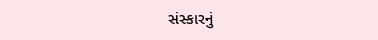સંસ્કારનું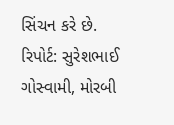સિંચન કરે છે.
રિપોર્ટ: સુરેશભાઈ ગોસ્વામી, મોરબી